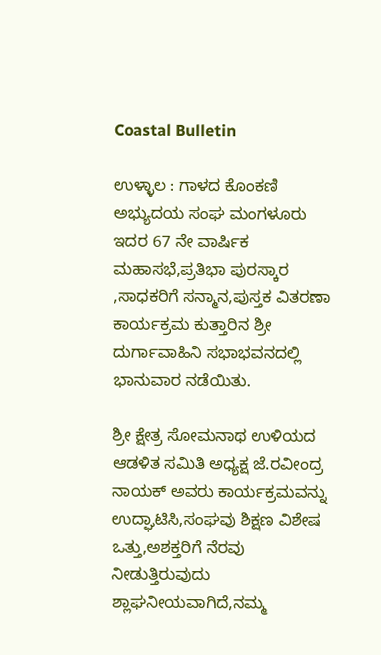Coastal Bulletin

ಉಳ್ಳಾಲ : ಗಾಳದ ಕೊಂಕಣಿ ಅಭ್ಯುದಯ ಸಂಘ ಮಂಗಳೂರು ಇದರ 67 ನೇ ವಾರ್ಷಿಕ ಮಹಾಸಭೆ,ಪ್ರತಿಭಾ ಪುರಸ್ಕಾರ ,ಸಾಧಕರಿಗೆ ಸನ್ಮಾನ,ಪುಸ್ತಕ ವಿತರಣಾ ಕಾರ್ಯಕ್ರಮ ಕುತ್ತಾರಿನ ಶ್ರೀ ದುರ್ಗಾವಾಹಿನಿ ಸಭಾಭವನದಲ್ಲಿ ಭಾನುವಾರ ನಡೆಯಿತು.

ಶ್ರೀ ಕ್ಷೇತ್ರ ಸೋಮನಾಥ ಉಳಿಯದ ಆಡಳಿತ ಸಮಿತಿ ಅಧ್ಯಕ್ಷ ಜೆ.ರವೀಂದ್ರ ನಾಯಕ್ ಅವರು ಕಾರ್ಯಕ್ರಮವನ್ನು ಉದ್ಘಾಟಿಸಿ,ಸಂಘವು ಶಿಕ್ಷಣ ವಿಶೇಷ ಒತ್ತು,ಅಶಕ್ತರಿಗೆ ನೆರವು ನೀಡುತ್ತಿರುವುದು ಶ್ಲಾಘನೀಯವಾಗಿದೆ,ನಮ್ಮ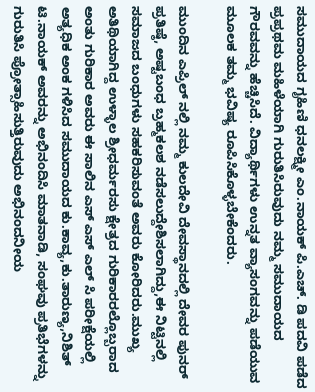ಸಮುದಾಯದ ಗೃಹಿಣಿ ಧನಲಕ್ಷ್ಮೀ ಎಂ.ನಾಯಕ್ ಪಿ.ಎಚ್. ಡಿ ಪದವಿ ಪಡೆದ ಪ್ರಪ್ರಥಮ ಮಹಿಳೆಯಾಗಿ ಗುರುತಿಸಿರುವುದು ನಮ್ಮ ಸಮುದಾಯದ ಗೌರವವನ್ನು ಹೆಚ್ಚಿಸಿದೆ. ವಿದ್ಯಾರ್ಥಿಗಳು ಉನ್ನತ ವ್ಯಾಸಂಗವನ್ನು ಪಡೆಯುವ ಮೂಲಕ ತಮ್ಮ ಭವಿಷ್ಯ ರೂಪಿಸಿಕೊಳ್ಳಬೇಕೆಂದರು.

ಮುಂದಿನ ಎಪ್ರಿಲ್ ನಲ್ಲಿ ನಮ್ಮ ಕುಲದೇವಿ ದೇವಸ್ಥಾನದಲ್ಲಿ ದೇವರ ಪುನರ್ ಪ್ರತಿಷ್ಠೆ, ಅಷ್ಟಬಂಧ ಬ್ರಹ್ಮಕಲಶ ನಡೆಸಲುದ್ದೇಶಿಸಲಾಗಿದ್ದು,ಈ ನಿಟ್ಟಿನಲ್ಲಿ ಸಮಾಜದ ಬಂಧುಗಳು ಸಹಕರಿಸುವಂತೆ ಅವರು ಕೋರಿದರು.ಮುಖ್ಯ ಅತಿಥಿಯಾಗಿದ್ದ ಉಳ್ಳಾಲ ಶ್ರೀಧರ್ಮರಸು ಕ್ಷೇತ್ರದ ಗುರಿಕಾರರಲ್ಲೊಬ್ಬರಾದ ಅಂತು ಗುರಿಕಾರ ಅವರು ಈ ಸಾಲಿನ ಎಸ್ ಎಸ್ ಎಲ್ ಸಿ ಪರೀಕ್ಷೆಯಲ್ಲಿ ಅತ್ಯಧಿಕ ಅಂಕ ಗಳಿಸಿದ ಸಮುದಾಯದ ಕು.ಕಾವ್ಯ,ಕು.ತಾರುಣ್ಯ,ನಿಶಿತ್ ಟಿ.ನಾಯಕ್ ಅವರನ್ನು ಅಭಿನಂದಿಸಿ ಮಾತನಾಡಿ, ಸಂಘವು ಪ್ರತಿಭೆಗಳನ್ನು ಗುರುತಿಸಿ ಪ್ರೋತ್ಸಾಹಿಸುತ್ತಿರುವುದು ಅಭಿನಂದನೀಯ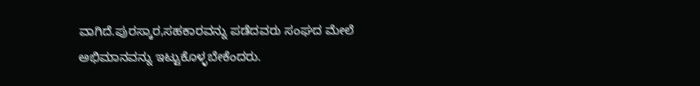ವಾಗಿದೆ.ಪುರಸ್ಕಾರ,ಸಹಕಾರವನ್ನು ಪಡೆದವರು ಸಂಘದ ಮೇಲೆ ಅಭಿಮಾನವನ್ನು ಇಟ್ಟುಕೊಳ್ಳಬೇಕೆಂದರು.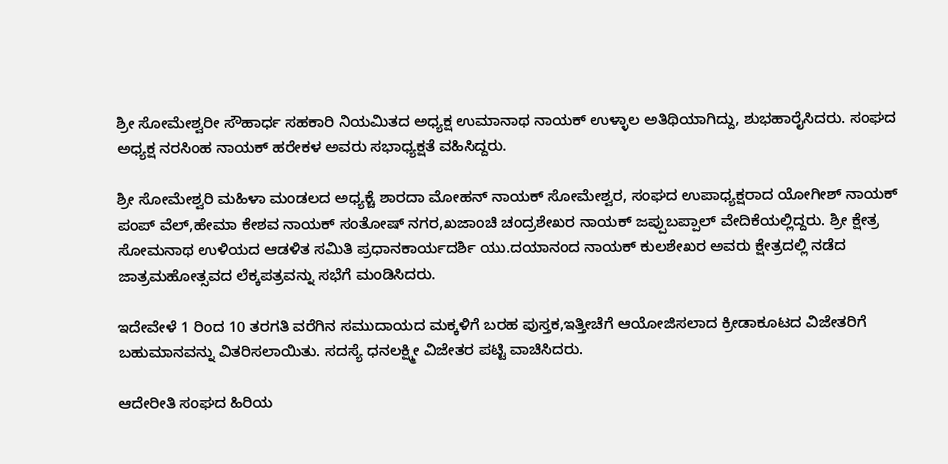ಶ್ರೀ ಸೋಮೇಶ್ವರೀ ಸೌಹಾರ್ಧ ಸಹಕಾರಿ ನಿಯಮಿತದ ಅಧ್ಯಕ್ಷ ಉಮಾನಾಥ ನಾಯಕ್ ಉಳ್ಳಾಲ ಅತಿಥಿಯಾಗಿದ್ದು, ಶುಭಹಾರೈಸಿದರು. ಸಂಘದ ಅಧ್ಯಕ್ಷ ನರಸಿಂಹ ನಾಯಕ್ ಹರೇಕಳ ಅವರು ಸಭಾಧ್ಯಕ್ಷತೆ ವಹಿಸಿದ್ದರು.

ಶ್ರೀ ಸೋಮೇಶ್ವರಿ ಮಹಿಳಾ ಮಂಡಲದ ಅಧ್ಯಕ್ಚೆ ಶಾರದಾ ಮೋಹನ್ ನಾಯಕ್ ಸೋಮೇಶ್ವರ, ಸಂಘದ ಉಪಾಧ್ಯಕ್ಷರಾದ ಯೋಗೀಶ್ ನಾಯಕ್ ಪಂಪ್ ವೆಲ್,ಹೇಮಾ ಕೇಶವ ನಾಯಕ್ ಸಂತೋಷ್ ನಗರ,ಖಜಾಂಚಿ ಚಂದ್ರಶೇಖರ ನಾಯಕ್ ಜಪ್ಪುಬಪ್ಪಾಲ್ ವೇದಿಕೆಯಲ್ಲಿದ್ದರು. ಶ್ರೀ ಕ್ಷೇತ್ರ ಸೋಮನಾಥ ಉಳಿಯದ ಆಡಳಿತ ಸಮಿತಿ ಪ್ರಧಾನಕಾರ್ಯದರ್ಶಿ ಯು.ದಯಾನಂದ ನಾಯಕ್ ಕುಲಶೇಖರ ಅವರು ಕ್ಷೇತ್ರದಲ್ಲಿ‌ ನಡೆದ ಜಾತ್ರಮಹೋತ್ಸವದ ಲೆಕ್ಕಪತ್ರವನ್ನು ಸಭೆಗೆ ಮಂಡಿಸಿದರು.

ಇದೇವೇಳೆ 1 ರಿಂದ 10 ತರಗತಿ ವರೆಗಿನ ಸಮುದಾಯದ ಮಕ್ಕಳಿಗೆ ಬರಹ ಪುಸ್ತಕ,ಇತ್ತೀಚೆಗೆ ಆಯೋಜಿಸಲಾದ ಕ್ರೀಡಾಕೂಟದ ವಿಜೇತರಿಗೆ ಬಹುಮಾನವನ್ನು ವಿತರಿಸಲಾಯಿತು. ಸದಸ್ಯೆ ಧನಲಕ್ಷ್ಮೀ ವಿಜೇತರ ಪಟ್ಟಿ ವಾಚಿಸಿದರು.

ಆದೇರೀತಿ ಸಂಘದ ಹಿರಿಯ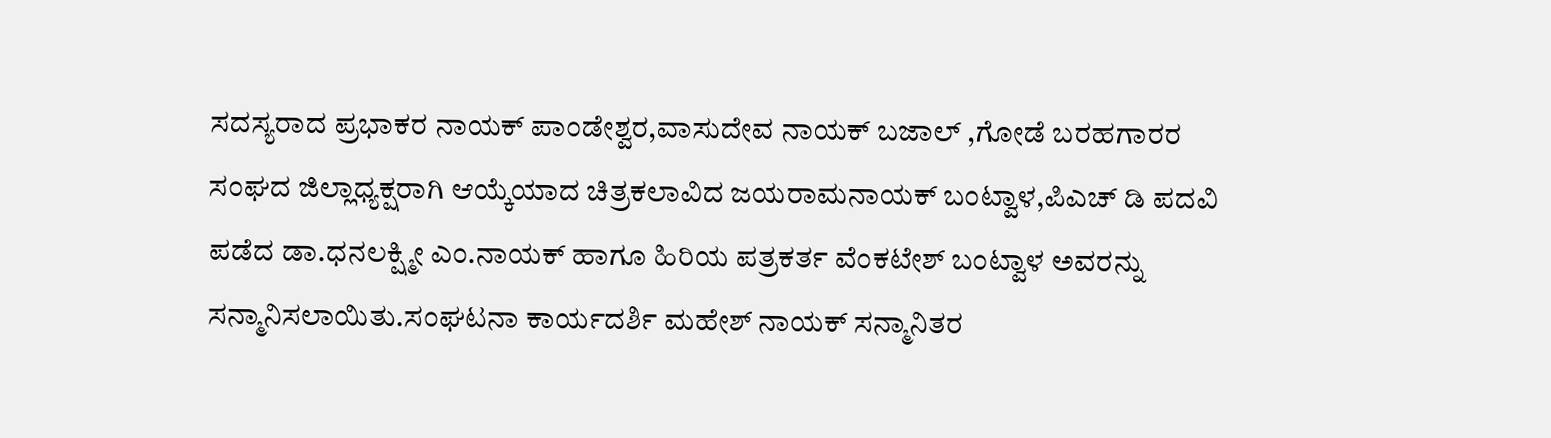ಸದಸ್ಯರಾದ ಪ್ರಭಾಕರ ನಾಯಕ್ ಪಾಂಡೇಶ್ವರ,ವಾಸುದೇವ ನಾಯಕ್ ಬಜಾಲ್ ,ಗೋಡೆ ಬರಹಗಾರರ ಸಂಘದ ಜಿಲ್ಲಾಧ್ಯಕ್ಷರಾಗಿ ಆಯ್ಕೆಯಾದ ಚಿತ್ರಕಲಾವಿದ ಜಯರಾಮನಾಯಕ್ ಬಂಟ್ವಾಳ,ಪಿಎಚ್ ಡಿ ಪದವಿ ಪಡೆದ ಡಾ.ಧನಲಕ್ಷ್ಮೀ ಎಂ.ನಾಯಕ್ ಹಾಗೂ ಹಿರಿಯ ಪತ್ರಕರ್ತ ವೆಂಕಟೇಶ್ ಬಂಟ್ವಾಳ ಅವರನ್ನು ಸನ್ಮಾನಿಸಲಾಯಿತು.ಸಂಘಟನಾ ಕಾರ್ಯದರ್ಶಿ ಮಹೇಶ್ ನಾಯಕ್ ಸನ್ಮಾನಿತರ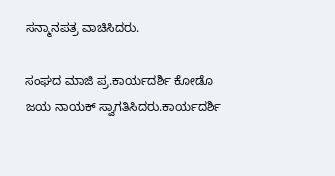ಸನ್ಮಾನಪತ್ರ ವಾಚಿಸಿದರು.

ಸಂಘದ ಮಾಜಿ ಪ್ರ.ಕಾರ್ಯದರ್ಶಿ ಕೋಡೊ ಜಯ ನಾಯಕ್ ಸ್ವಾಗತಿಸಿದರು.ಕಾರ್ಯದರ್ಶಿ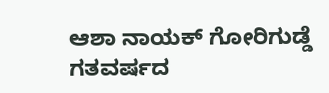ಆಶಾ ನಾಯಕ್ ಗೋರಿಗುಡ್ಡೆ ಗತವರ್ಷದ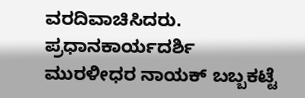ವರದಿವಾಚಿಸಿದರು. ಪ್ರಧಾನಕಾರ್ಯದರ್ಶಿ ಮುರಳೀಧರ ನಾಯಕ್ ಬಬ್ಬಕಟ್ಟೆ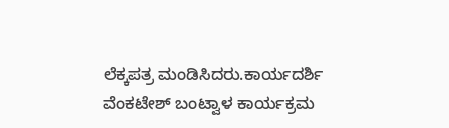ಲೆಕ್ಕಪತ್ರ ಮಂಡಿಸಿದರು.ಕಾರ್ಯದರ್ಶಿ ವೆಂಕಟೇಶ್ ಬಂಟ್ವಾಳ ಕಾರ್ಯಕ್ರಮ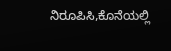ನಿರೂಪಿಸಿ,ಕೊನೆಯಲ್ಲಿ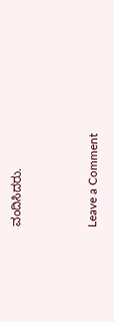ವಂದಿಸಿದರು.



Leave a Comment